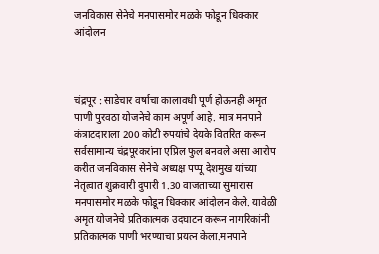जनविकास सेनेचे मनपासमोर मळके फोडून धिक्कार आंदोलन



चंद्रपूर : साडेचार वर्षाचा कालावधी पूर्ण होऊनही अमृत पाणी पुरवठा योजनेचे काम अपूर्ण आहे. मात्र मनपाने कंत्राटदाराला 200 कोटी रुपयांचे देयके वितरित करून सर्वसामान्य चंद्रपूरकरांना एप्रिल फुल बनवले असा आरोप करीत जनविकास सेनेचे अध्यक्ष पप्पू देशमुख यांच्या नेतृत्वात शुक्रवारी दुपारी 1.30 वाजताच्या सुमारास मनपासमोर मळके फोडून धिक्कार आंदोलन केले. यावेळी अमृत योजनेचे प्रतिकात्मक उदघाटन करून नागरिकांनी प्रतिकात्मक पाणी भरण्याचा प्रयत्न केला.मनपाने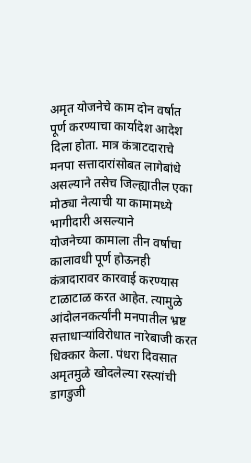अमृत योजनेचे काम दोन वर्षात पूर्ण करण्याचा कार्यादेश आदेश दिला होता. मात्र कंत्राटदाराचे मनपा सत्तादारांसोबत लागेबांधे असल्याने तसेच जिल्ह्यातील एका मोठ्या नेत्याची या कामामध्ये भागीदारी असल्याने
योजनेच्या कामाला तीन वर्षाचा कालावधी पूर्ण होऊनही कंत्रादारावर कारवाई करण्यास टाळाटाळ करत आहेत. त्यामुळे आंदोलनकर्त्यांनी मनपातील भ्रष्ट सत्ताधाऱ्यांविरोधात नारेबाजी करत धिक्कार केला. पंधरा दिवसात अमृतमुळे खोदलेल्या रस्त्यांची डागडुजी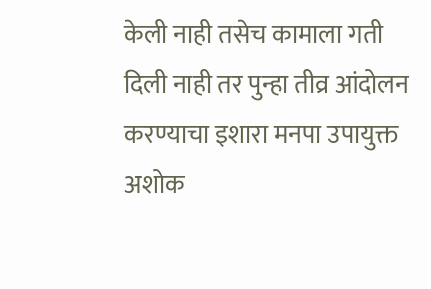केली नाही तसेच कामाला गती दिली नाही तर पुन्हा तीव्र आंदोलन करण्याचा इशारा मनपा उपायुक्त अशोक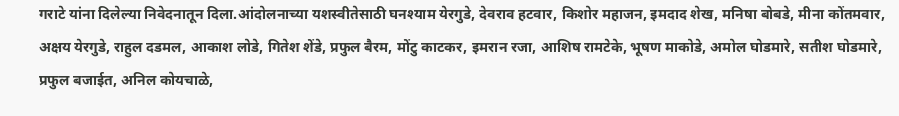गराटे यांना दिलेल्या निवेदनातून दिला.आंदोलनाच्या यशस्वीतेसाठी घनश्याम येरगुडे, देवराव हटवार, किशोर महाजन, इमदाद शेख, मनिषा बोबडे, मीना कोंतमवार, अक्षय येरगुडे, राहुल दडमल, आकाश लोडे, गितेश शेंडे, प्रफुल बैरम, मोंटु काटकर, इमरान रजा, आशिष रामटेके, भूषण माकोडे, अमोल घोडमारे, सतीश घोडमारे, प्रफुल बजाईत, अनिल कोयचाळे,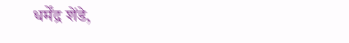धर्मेंद्र शेंडे,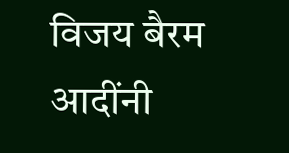विजय बैरम आदींनी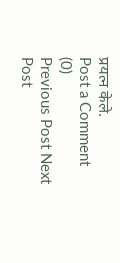प्रयत्न केले.
Post a Comment (0)
Previous Post Next Post